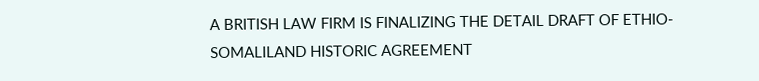A BRITISH LAW FIRM IS FINALIZING THE DETAIL DRAFT OF ETHIO-SOMALILAND HISTORIC AGREEMENT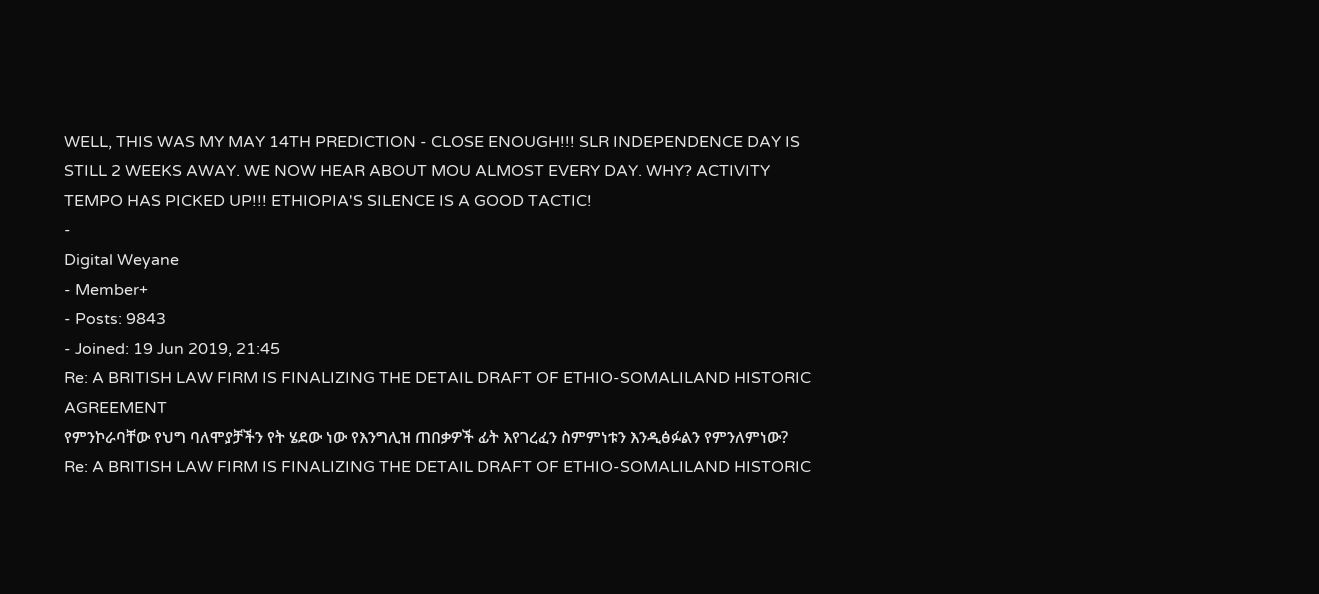WELL, THIS WAS MY MAY 14TH PREDICTION - CLOSE ENOUGH!!! SLR INDEPENDENCE DAY IS STILL 2 WEEKS AWAY. WE NOW HEAR ABOUT MOU ALMOST EVERY DAY. WHY? ACTIVITY TEMPO HAS PICKED UP!!! ETHIOPIA'S SILENCE IS A GOOD TACTIC!
-
Digital Weyane
- Member+
- Posts: 9843
- Joined: 19 Jun 2019, 21:45
Re: A BRITISH LAW FIRM IS FINALIZING THE DETAIL DRAFT OF ETHIO-SOMALILAND HISTORIC AGREEMENT
የምንኮራባቸው የህግ ባለሞያቻችን የት ሄደው ነው የእንግሊዝ ጠበቃዎች ፊት እየገረፈን ስምምነቱን እንዲፅፉልን የምንለምነው?
Re: A BRITISH LAW FIRM IS FINALIZING THE DETAIL DRAFT OF ETHIO-SOMALILAND HISTORIC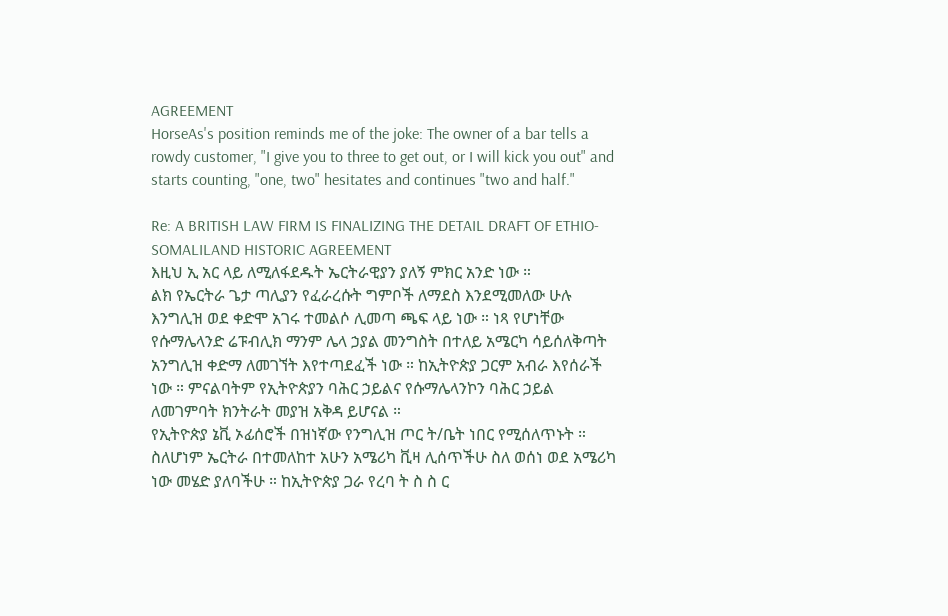AGREEMENT
HorseAs's position reminds me of the joke: The owner of a bar tells a rowdy customer, "I give you to three to get out, or I will kick you out" and starts counting, "one, two" hesitates and continues "two and half."

Re: A BRITISH LAW FIRM IS FINALIZING THE DETAIL DRAFT OF ETHIO-SOMALILAND HISTORIC AGREEMENT
እዚህ ኢ አር ላይ ለሚለፋደዱት ኤርትራዊያን ያለኝ ምክር አንድ ነው ።
ልክ የኤርትራ ጌታ ጣሊያን የፈራረሱት ግምቦች ለማደስ እንደሚመለው ሁሉ እንግሊዝ ወደ ቀድሞ አገሩ ተመልሶ ሊመጣ ጫፍ ላይ ነው ። ነጻ የሆነቸው የሱማሌላንድ ሬፑብሊክ ማንም ሌላ ኃያል መንግስት በተለይ አሜርካ ሳይሰለቅጣት አንግሊዝ ቀድማ ለመገኘት እየተጣደፈች ነው ። ከኢትዮጵያ ጋርም አብራ እየሰራች ነው ። ምናልባትም የኢትዮጵያን ባሕር ኃይልና የሱማሌላንኮን ባሕር ኃይል ለመገምባት ክንትራት መያዝ አቅዳ ይሆናል ።
የኢትዮጵያ ኔቪ ኦፊሰሮች በዝነኛው የንግሊዝ ጦር ት/ቤት ነበር የሚሰለጥኑት ።
ስለሆነም ኤርትራ በተመለከተ አሁን አሜሪካ ቪዛ ሊሰጥችሁ ስለ ወሰነ ወደ አሜሪካ ነው መሄድ ያለባችሁ ። ከኢትዮጵያ ጋራ የረባ ት ስ ስ ር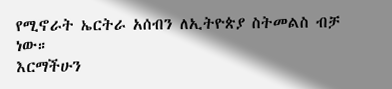የሚኖራት ኤርትራ አሰብን ለኢትዮጵያ ስትመልስ ብቻ ነው።
እርማችሁን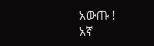አውጡ !
አኛ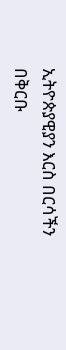ኢትዮጵያዊያን እርስ በርሳችን በቅርቡ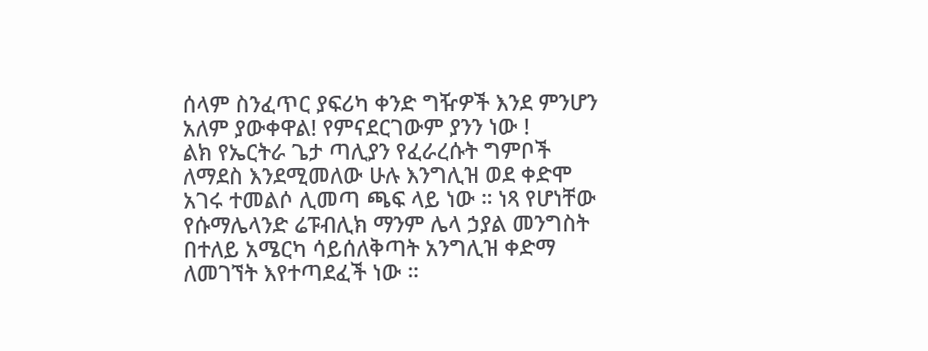ሰላም ስንፈጥር ያፍሪካ ቀንድ ግዥዎች እንደ ምንሆን አለም ያውቀዋል! የምናደርገውም ያንን ነው !
ልክ የኤርትራ ጌታ ጣሊያን የፈራረሱት ግምቦች ለማደስ እንደሚመለው ሁሉ እንግሊዝ ወደ ቀድሞ አገሩ ተመልሶ ሊመጣ ጫፍ ላይ ነው ። ነጻ የሆነቸው የሱማሌላንድ ሬፑብሊክ ማንም ሌላ ኃያል መንግስት በተለይ አሜርካ ሳይሰለቅጣት አንግሊዝ ቀድማ ለመገኘት እየተጣደፈች ነው ።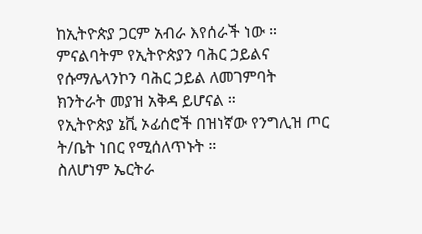ከኢትዮጵያ ጋርም አብራ እየሰራች ነው ። ምናልባትም የኢትዮጵያን ባሕር ኃይልና የሱማሌላንኮን ባሕር ኃይል ለመገምባት ክንትራት መያዝ አቅዳ ይሆናል ።
የኢትዮጵያ ኔቪ ኦፊሰሮች በዝነኛው የንግሊዝ ጦር ት/ቤት ነበር የሚሰለጥኑት ።
ስለሆነም ኤርትራ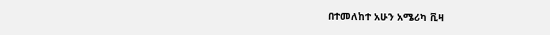በተመለከተ አሁን አሜሪካ ቪዛ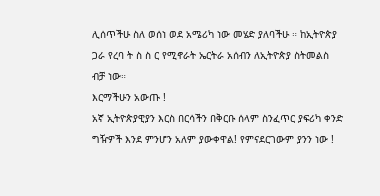ሊሰጥችሁ ስለ ወሰነ ወደ አሜሪካ ነው መሄድ ያለባችሁ ። ከኢትዮጵያ ጋራ የረባ ት ስ ስ ር የሚኖራት ኤርትራ አሰብን ለኢትዮጵያ ስትመልስ ብቻ ነው።
እርማችሁን አውጡ !
አኛ ኢትዮጵያዊያን እርስ በርሳችን በቅርቡ ሰላም ስንፈጥር ያፍሪካ ቀንድ ግዥዎች እንደ ምንሆን አለም ያውቀዋል! የምናደርገውም ያንን ነው !